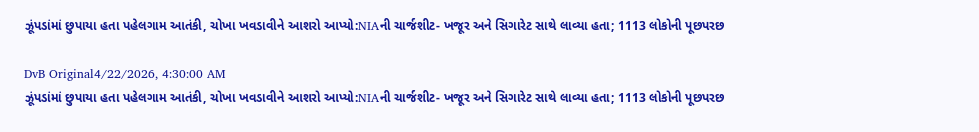ઝૂંપડાંમાં છુપાયા હતા પહેલગામ આતંકી, ચોખા ખવડાવીને આશરો આપ્યો:NIAની ચાર્જશીટ- ખજૂર અને સિગારેટ સાથે લાવ્યા હતા; 1113 લોકોની પૂછપરછ

DvB Original4/22/2026, 4:30:00 AM
ઝૂંપડાંમાં છુપાયા હતા પહેલગામ આતંકી, ચોખા ખવડાવીને આશરો આપ્યો:NIAની ચાર્જશીટ- ખજૂર અને સિગારેટ સાથે લાવ્યા હતા; 1113 લોકોની પૂછપરછ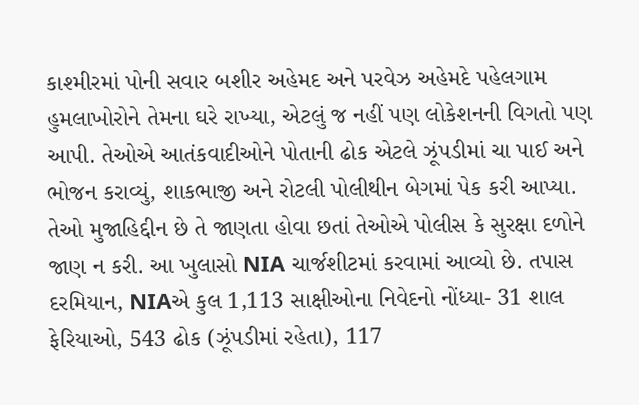કાશ્મીરમાં પોની સવાર બશીર અહેમદ અને પરવેઝ અહેમદે પહેલગામ હુમલાખોરોને તેમના ઘરે રાખ્યા, એટલું જ નહીં પણ લોકેશનની વિગતો પણ આપી. તેઓએ આતંકવાદીઓને પોતાની ઢોક એટલે ઝૂંપડીમાં ચા પાઈ અને ભોજન કરાવ્યું, શાકભાજી અને રોટલી પોલીથીન બેગમાં પેક કરી આપ્યા. તેઓ મુજાહિદ્દીન છે તે જાણતા હોવા છતાં તેઓએ પોલીસ કે સુરક્ષા દળોને જાણ ન કરી. આ ખુલાસો NIA ચાર્જશીટમાં કરવામાં આવ્યો છે. તપાસ દરમિયાન, NIAએ કુલ 1,113 સાક્ષીઓના નિવેદનો નોંધ્યા- 31 શાલ ફેરિયાઓ, 543 ઢોક (ઝૂંપડીમાં રહેતા), 117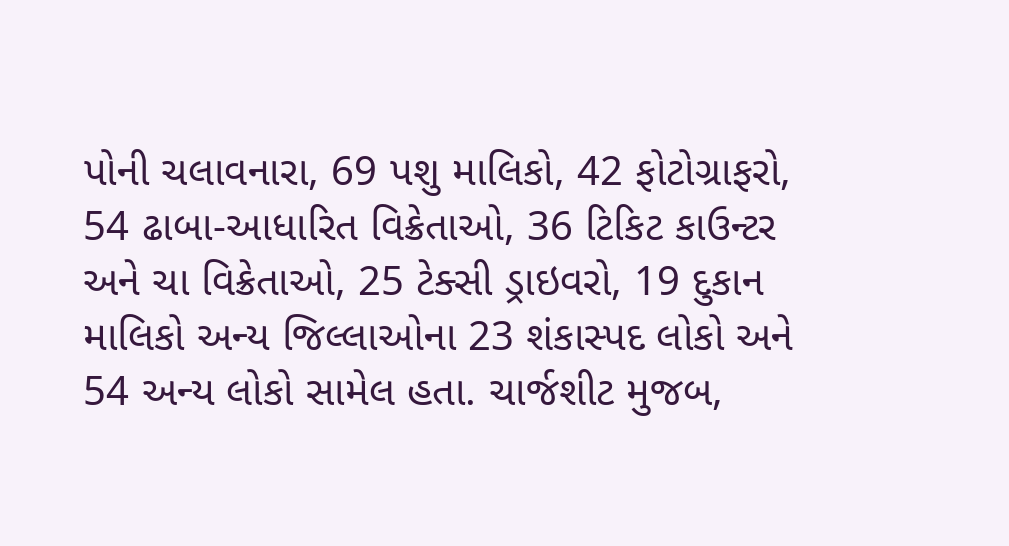પોની ચલાવનારા, 69 પશુ માલિકો, 42 ફોટોગ્રાફરો, 54 ઢાબા-આધારિત વિક્રેતાઓ, 36 ટિકિટ કાઉન્ટર અને ચા વિક્રેતાઓ, 25 ટેક્સી ડ્રાઇવરો, 19 દુકાન માલિકો અન્ય જિલ્લાઓના 23 શંકાસ્પદ લોકો અને 54 અન્ય લોકો સામેલ હતા. ચાર્જશીટ મુજબ,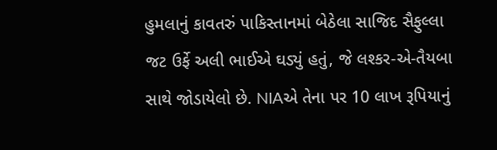હુમલાનું કાવતરું પાકિસ્તાનમાં બેઠેલા સાજિદ સૈફુલ્લા જટ ઉર્ફે અલી ભાઈએ ઘડ્યું હતું, જે લશ્કર-એ-તૈયબા સાથે જોડાયેલો છે. NIAએ તેના પર 10 લાખ રૂપિયાનું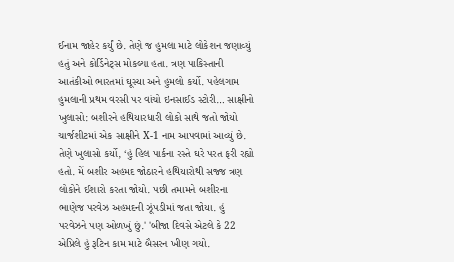ઈનામ જાહેર કર્યું છે. તેણે જ હુમલા માટે લોકેશન જણાવ્યું હતું અને કોર્ડિનેટ્સ મોકલ્યા હતા. ત્રણ પાકિસ્તાની આતંકીઓ ભારતમાં ઘૂસ્યા અને હુમલો કર્યો. પહેલગામ હુમલાની પ્રથમ વરસી પર વાંચો ઇનસાઈડ સ્ટોરી… સાક્ષીનો ખુલાસો: બશીરને હથિયારધારી લોકો સાથે જતો જોયો ચાર્જશીટમાં એક સાક્ષીને X-1 નામ આપવામાં આવ્યું છે. તેણે ખુલાસો કર્યો, ‘હું હિલ પાર્કના રસ્તે ઘરે પરત ફરી રહ્યો હતો. મેં બશીર અહમદ જોઠારને હથિયારોથી સજ્જ ત્રણ લોકોને ઈશારો કરતા જોયો. પછી તમામને બશીરના ભાણેજ પરવેઝ અહમદની ઝૂંપડીમાં જતા જોયા. હું પરવેઝને પણ ઓળખું છું.' 'બીજા દિવસે એટલે કે 22 એપ્રિલે હું રૂટિન કામ માટે બૈસરન ખીણ ગયો.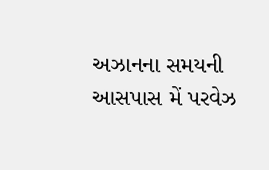અઝાનના સમયની આસપાસ મેં પરવેઝ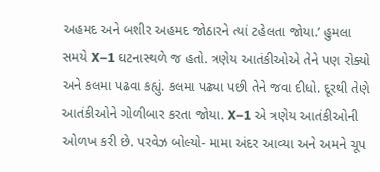અહમદ અને બશીર અહમદ જોઠારને ત્યાં ટહેલતા જોયા.’ હુમલા સમયે X–1 ઘટનાસ્થળે જ હતો. ત્રણેય આતંકીઓએ તેને પણ રોક્યો અને કલમા પઢવા કહ્યું. કલમા પઢ્યા પછી તેને જવા દીધો. દૂરથી તેણે આતંકીઓને ગોળીબાર કરતા જોયા. X–1 એ ત્રણેય આતંકીઓની ઓળખ કરી છે. પરવેઝ બોલ્યો- મામા અંદર આવ્યા અને અમને ચૂપ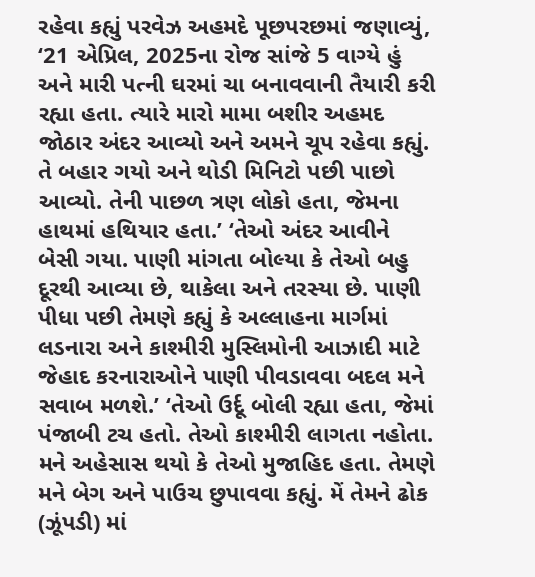રહેવા કહ્યું પરવેઝ અહમદે પૂછપરછમાં જણાવ્યું, ‘21 એપ્રિલ, 2025ના રોજ સાંજે 5 વાગ્યે હું અને મારી પત્ની ઘરમાં ચા બનાવવાની તૈયારી કરી રહ્યા હતા. ત્યારે મારો મામા બશીર અહમદ જોઠાર અંદર આવ્યો અને અમને ચૂપ રહેવા કહ્યું. તે બહાર ગયો અને થોડી મિનિટો પછી પાછો આવ્યો. તેની પાછળ ત્રણ લોકો હતા, જેમના હાથમાં હથિયાર હતા.’ ‘તેઓ અંદર આવીને બેસી ગયા. પાણી માંગતા બોલ્યા કે તેઓ બહુ દૂરથી આવ્યા છે, થાકેલા અને તરસ્યા છે. પાણી પીધા પછી તેમણે કહ્યું કે અલ્લાહના માર્ગમાં લડનારા અને કાશ્મીરી મુસ્લિમોની આઝાદી માટે જેહાદ કરનારાઓને પાણી પીવડાવવા બદલ મને સવાબ મળશે.’ ‘તેઓ ઉર્દૂ બોલી રહ્યા હતા, જેમાં પંજાબી ટચ હતો. તેઓ કાશ્મીરી લાગતા નહોતા. મને અહેસાસ થયો કે તેઓ મુજાહિદ હતા. તેમણે મને બેગ અને પાઉચ છુપાવવા કહ્યું. મેં તેમને ઢોક (ઝૂંપડી) માં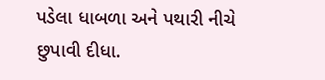પડેલા ધાબળા અને પથારી નીચે છુપાવી દીધા.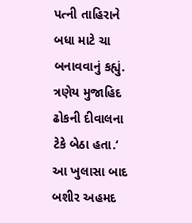પત્ની તાહિરાને બધા માટે ચા બનાવવાનું કહ્યું. ત્રણેય મુજાહિદ ઢોકની દીવાલના ટેકે બેઠા હતા.‘ આ ખુલાસા બાદ બશીર અહમદ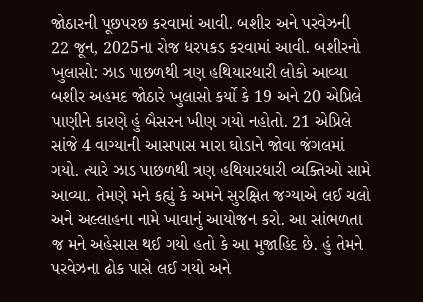જોઠારની પૂછપરછ કરવામાં આવી. બશીર અને પરવેઝની 22 જૂન, 2025ના રોજ ધરપકડ કરવામાં આવી. બશીરનો ખુલાસો: ઝાડ પાછળથી ત્રણ હથિયારધારી લોકો આવ્યા બશીર અહમદ જોઠારે ખુલાસો કર્યો કે 19 અને 20 એપ્રિલે પાણીને કારણે હું બૈસરન ખીણ ગયો નહોતો. 21 એપ્રિલે સાંજે 4 વાગ્યાની આસપાસ મારા ઘોડાને જોવા જંગલમાં ગયો. ત્યારે ઝાડ પાછળથી ત્રણ હથિયારધારી વ્યક્તિઓ સામે આવ્યા. તેમણે મને કહ્યું કે અમને સુરક્ષિત જગ્યાએ લઈ ચલો અને અલ્લાહના નામે ખાવાનું આયોજન કરો. આ સાંભળતા જ મને અહેસાસ થઈ ગયો હતો કે આ મુજાહિદ છે. હું તેમને પરવેઝના ઢોક પાસે લઈ ગયો અને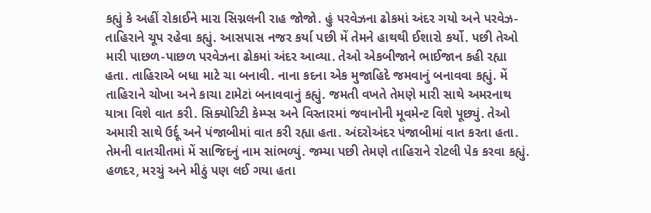કહ્યું કે અહીં રોકાઈને મારા સિગ્નલની રાહ જોજો. હું પરવેઝના ઢોકમાં અંદર ગયો અને પરવેઝ-તાહિરાને ચૂપ રહેવા કહ્યું. આસપાસ નજર કર્યા પછી મેં તેમને હાથથી ઈશારો કર્યો. પછી તેઓ મારી પાછળ-પાછળ પરવેઝના ઢોકમાં અંદર આવ્યા. તેઓ એકબીજાને ભાઈજાન કહી રહ્યા હતા. તાહિરાએ બધા માટે ચા બનાવી. નાના કદના એક મુજાહિદે જમવાનું બનાવવા કહ્યું. મેં તાહિરાને ચોખા અને કાચા ટામેટાં બનાવવાનું કહ્યું. જમતી વખતે તેમણે મારી સાથે અમરનાથ યાત્રા વિશે વાત કરી. સિક્યોરિટી કેમ્પ્સ અને વિસ્તારમાં જવાનોની મૂવમેન્ટ વિશે પૂછ્યું. તેઓ અમારી સાથે ઉર્દૂ અને પંજાબીમાં વાત કરી રહ્યા હતા. અંદરોઅંદર પંજાબીમાં વાત કરતા હતા. તેમની વાતચીતમાં મેં સાજિદનું નામ સાંભળ્યું. જમ્યા પછી તેમણે તાહિરાને રોટલી પેક કરવા કહ્યું. હળદર, મરચું અને મીઠું પણ લઈ ગયા હતા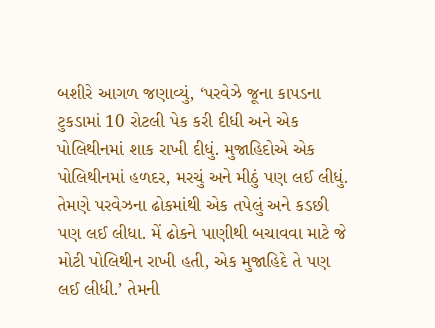બશીરે આગળ જણાવ્યું, ‘પરવેઝે જૂના કાપડના ટુકડામાં 10 રોટલી પેક કરી દીધી અને એક પોલિથીનમાં શાક રાખી દીધું. મુજાહિદોએ એક પોલિથીનમાં હળદર, મરચું અને મીઠું પણ લઈ લીધું. તેમણે પરવેઝના ઢોકમાંથી એક તપેલું અને કડછી પણ લઈ લીધા. મેં ઢોકને પાણીથી બચાવવા માટે જે મોટી પોલિથીન રાખી હતી, એક મુજાહિદે તે પણ લઈ લીધી.’ તેમની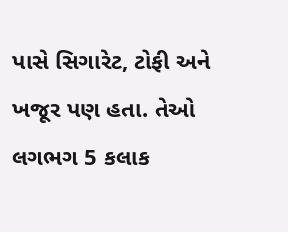પાસે સિગારેટ, ટોફી અને ખજૂર પણ હતા. તેઓ લગભગ 5 કલાક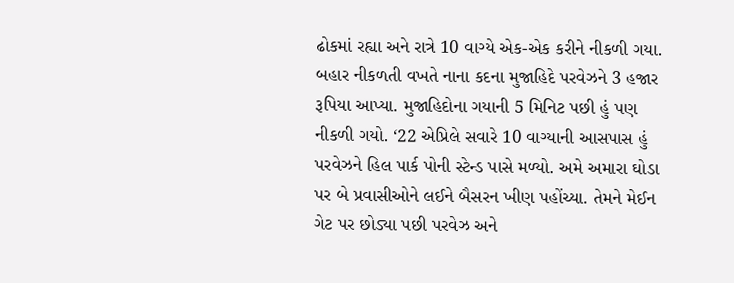ઢોકમાં રહ્યા અને રાત્રે 10 વાગ્યે એક-એક કરીને નીકળી ગયા. બહાર નીકળતી વખતે નાના કદના મુજાહિદે પરવેઝને 3 હજાર રૂપિયા આપ્યા. મુજાહિદોના ગયાની 5 મિનિટ પછી હું પણ નીકળી ગયો. ‘22 એપ્રિલે સવારે 10 વાગ્યાની આસપાસ હું પરવેઝને હિલ પાર્ક પોની સ્ટેન્ડ પાસે મળ્યો. અમે અમારા ઘોડા પર બે પ્રવાસીઓને લઈને બૈસરન ખીણ પહોંચ્યા. તેમને મેઈન ગેટ પર છોડ્યા પછી પરવેઝ અને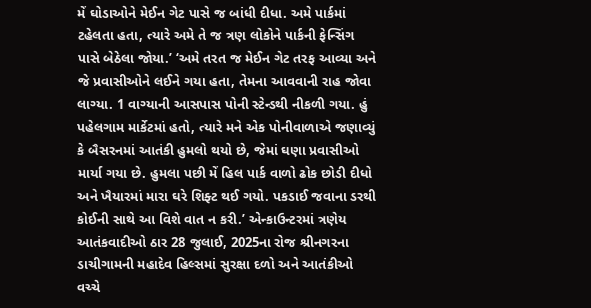મેં ઘોડાઓને મેઈન ગેટ પાસે જ બાંધી દીધા. અમે પાર્કમાં ટહેલતા હતા, ત્યારે અમે તે જ ત્રણ લોકોને પાર્કની ફેન્સિંગ પાસે બેઠેલા જોયા.’ ‘અમે તરત જ મેઈન ગેટ તરફ આવ્યા અને જે પ્રવાસીઓને લઈને ગયા હતા, તેમના આવવાની રાહ જોવા લાગ્યા. 1 વાગ્યાની આસપાસ પોની સ્ટેન્ડથી નીકળી ગયા. હું પહેલગામ માર્કેટમાં હતો, ત્યારે મને એક પોનીવાળાએ જણાવ્યું કે બૈસરનમાં આતંકી હુમલો થયો છે, જેમાં ઘણા પ્રવાસીઓ માર્યા ગયા છે. હુમલા પછી મેં હિલ પાર્ક વાળો ઢોક છોડી દીધો અને ખૈયારમાં મારા ઘરે શિફ્ટ થઈ ગયો. પકડાઈ જવાના ડરથી કોઈની સાથે આ વિશે વાત ન કરી.’ એન્કાઉન્ટરમાં ત્રણેય આતંકવાદીઓ ઠાર 28 જુલાઈ, 2025ના રોજ શ્રીનગરના ડાચીગામની મહાદેવ હિલ્સમાં સુરક્ષા દળો અને આતંકીઓ વચ્ચે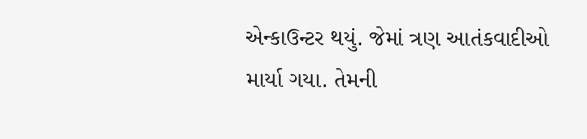એન્કાઉન્ટર થયું. જેમાં ત્રણ આતંકવાદીઓ માર્યા ગયા. તેમની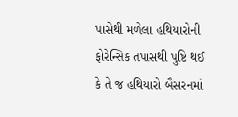પાસેથી મળેલા હથિયારોની ફોરેન્સિક તપાસથી પુષ્ટિ થઈ કે તે જ હથિયારો બૈસરનમાં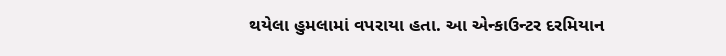થયેલા હુમલામાં વપરાયા હતા. આ એન્કાઉન્ટર દરમિયાન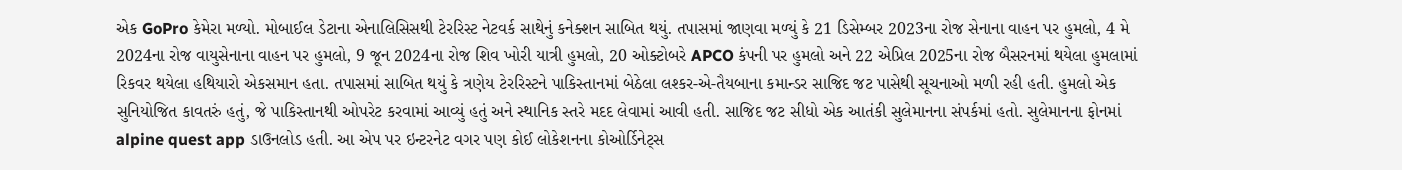એક GoPro કેમેરા મળ્યો. મોબાઈલ ડેટાના એનાલિસિસથી ટેરરિસ્ટ નેટવર્ક સાથેનું કનેક્શન સાબિત થયું. તપાસમાં જાણવા મળ્યું કે 21 ડિસેમ્બર 2023ના રોજ સેનાના વાહન પર હુમલો, 4 મે 2024ના રોજ વાયુસેનાના વાહન પર હુમલો, 9 જૂન 2024ના રોજ શિવ ખોરી યાત્રી હુમલો, 20 ઓક્ટોબરે APCO કંપની પર હુમલો અને 22 એપ્રિલ 2025ના રોજ બૈસરનમાં થયેલા હુમલામાં રિકવર થયેલા હથિયારો એકસમાન હતા. તપાસમાં સાબિત થયું કે ત્રણેય ટેરરિસ્ટને પાકિસ્તાનમાં બેઠેલા લશ્કર-એ-તૈયબાના કમાન્ડર સાજિદ જટ પાસેથી સૂચનાઓ મળી રહી હતી. હુમલો એક સુનિયોજિત કાવતરું હતું, જે પાકિસ્તાનથી ઓપરેટ કરવામાં આવ્યું હતું અને સ્થાનિક સ્તરે મદદ લેવામાં આવી હતી. સાજિદ જટ સીધો એક આતંકી સુલેમાનના સંપર્કમાં હતો. સુલેમાનના ફોનમાં alpine quest app ડાઉનલોડ હતી. આ એપ પર ઇન્ટરનેટ વગર પણ કોઈ લોકેશનના કોઓર્ડિનેટ્સ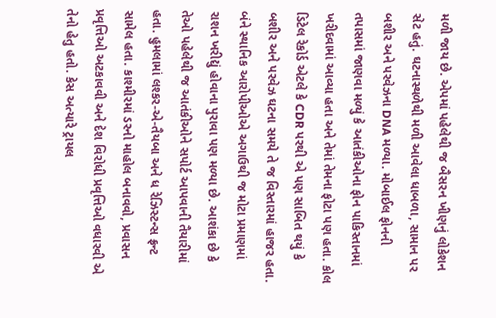મળી જાય છે. એપમાં પહેલેથી જ બૈસરન ખીણનું લોકેશન સેટ હતું. ઘટનાસ્થળેથી મળી આવેલા ધાબળા, સામાન પર બશીર અને પરવેઝના DNA મળ્યા. મોબાઈલ ફોનની તપાસમાં જાણવા મળ્યું કે આતંકીઓના ફોન પાકિસ્તાનમાં ખરીદવામાં આવ્યા હતા અને તેમાં તેમના ફોટા પણ હતા. કોલ ડિટેલ રેકોર્ડ એટલે કે CDR પરથી એ પણ સાબિત થયું કે બશીર અને પરવેઝ ઘટના સમયે તે જ વિસ્તારમાં હાજર હતા. બંને સ્થાનિક આરોપીઓએ અગાઉથી જ મોટા પ્રમાણમાં રાશન ખરીદ્યું હોવાના પુરાવા પણ મળ્યા છે. આશંકા છે કે તેઓ પહેલેથી જ આતંકીઓને સપોર્ટ આપવાની તૈયારીમાં હતા. હુમલામાં લશ્કર-એ-તૈયબા અને ધ રેઝિસ્ટન્સ ફ્રન્ટ સામેલ હતા. કાશ્મીરમાં ડરનો માહોલ બનાવવો, પ્રવાસન પ્રવૃત્તિઓ અટકાવવી અને દેશ વિરોધી પ્રવૃત્તિઓ વધારવી એ તેનો હેતુ હતો. કેસ અત્યારે ટ્રાયલ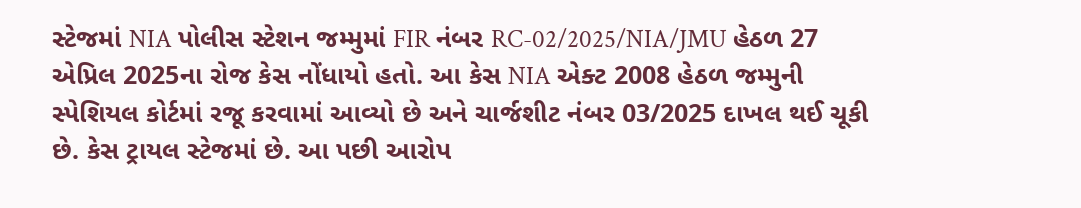સ્ટેજમાં NIA પોલીસ સ્ટેશન જમ્મુમાં FIR નંબર RC-02/2025/NIA/JMU હેઠળ 27 એપ્રિલ 2025ના રોજ કેસ નોંધાયો હતો. આ કેસ NIA એક્ટ 2008 હેઠળ જમ્મુની સ્પેશિયલ કોર્ટમાં રજૂ કરવામાં આવ્યો છે અને ચાર્જશીટ નંબર 03/2025 દાખલ થઈ ચૂકી છે. કેસ ટ્રાયલ સ્ટેજમાં છે. આ પછી આરોપ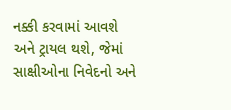નક્કી કરવામાં આવશે અને ટ્રાયલ થશે, જેમાં સાક્ષીઓના નિવેદનો અને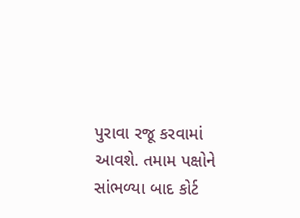પુરાવા રજૂ કરવામાં આવશે. તમામ પક્ષોને સાંભળ્યા બાદ કોર્ટ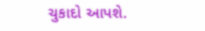ચુકાદો આપશે.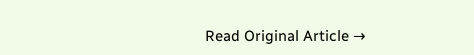Read Original Article →